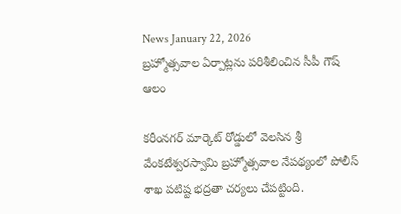News January 22, 2026
బ్రహ్మోత్సవాల ఏర్పాట్లను పరిశీలించిన సీపీ గౌష్ ఆలం

కరీంనగర్ మార్కెట్ రోడ్డులో వెలసిన శ్రీ వేంకటేశ్వరస్వామి బ్రహ్మోత్సవాల నేపథ్యంలో పోలీస్ శాఖ పటిష్ట భద్రతా చర్యలు చేపట్టింది.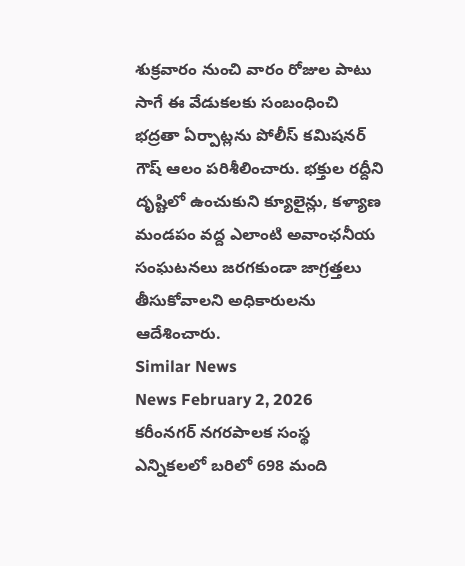శుక్రవారం నుంచి వారం రోజుల పాటు సాగే ఈ వేడుకలకు సంబంధించి భద్రతా ఏర్పాట్లను పోలీస్ కమిషనర్ గౌష్ ఆలం పరిశీలించారు. భక్తుల రద్దీని దృష్టిలో ఉంచుకుని క్యూలైన్లు, కళ్యాణ మండపం వద్ద ఎలాంటి అవాంఛనీయ సంఘటనలు జరగకుండా జాగ్రత్తలు తీసుకోవాలని అధికారులను ఆదేశించారు.
Similar News
News February 2, 2026
కరీంనగర్ నగరపాలక సంస్థ ఎన్నికలలో బరిలో 698 మంది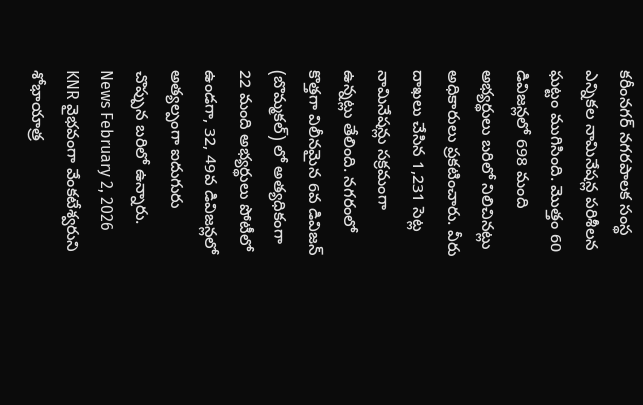కరీంనగర్ నగరపాలక సంస్థ ఎన్నికల నామినేషన్ల పరిశీలన ఘట్టం ముగిసింది. మొత్తం 60 డివిజన్లలో 698 మంది అభ్యర్థులు బరిలో నిలిచినట్లు అధికారులు ప్రకటించారు. వీరు దాఖలు చేసిన 1,231 సెట్ల నామినేషన్లు సక్రమంగా ఉన్నట్లు తేలింది. నగరంలో కొత్తగా విలీనమైన 6వ డివిజన్ (బొమ్మకల్) లో అత్యధికంగా 22 మంది అభ్యర్థులు పోటీలో ఉండగా, 32, 49వ డివిజన్లలో అత్యల్పంగా ఐదుగురు చొప్పున బరిలో ఉన్నారు.
News February 2, 2026
KNR వైభవంగా వేంకటేశ్వరుని శోభాయాత్ర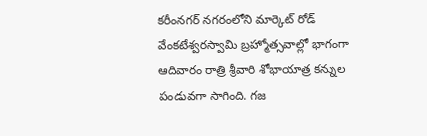కరీంనగర్ నగరంలోని మార్కెట్ రోడ్ వేంకటేశ్వరస్వామి బ్రహ్మోత్సవాల్లో భాగంగా ఆదివారం రాత్రి శ్రీవారి శోభాయాత్ర కన్నుల పండువగా సాగింది. గజ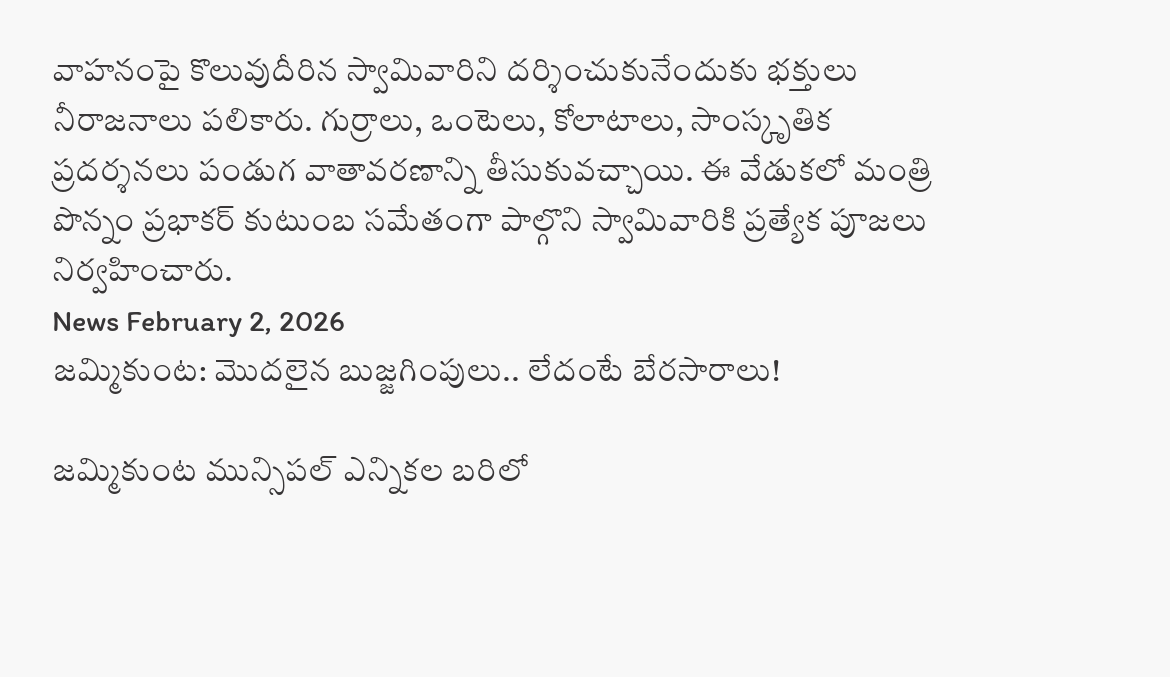వాహనంపై కొలువుదీరిన స్వామివారిని దర్శించుకునేందుకు భక్తులు నీరాజనాలు పలికారు. గుర్రాలు, ఒంటెలు, కోలాటాలు, సాంస్కృతిక ప్రదర్శనలు పండుగ వాతావరణాన్ని తీసుకువచ్చాయి. ఈ వేడుకలో మంత్రి పొన్నం ప్రభాకర్ కుటుంబ సమేతంగా పాల్గొని స్వామివారికి ప్రత్యేక పూజలు నిర్వహించారు.
News February 2, 2026
జమ్మికుంట: మొదలైన బుజ్జగింపులు.. లేదంటే బేరసారాలు!

జమ్మికుంట మున్సిపల్ ఎన్నికల బరిలో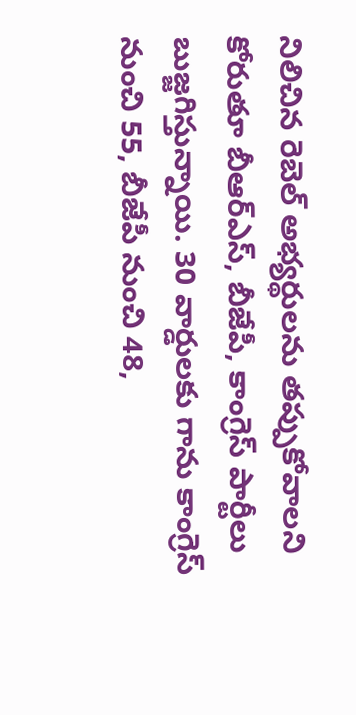నిలిచిన రెబెల్ అభ్యర్థులను తప్పుకోవాలని కోరుతూ బీఆర్ఎస్, బీజేపీ, కాంగ్రెస్ పార్టీలు బుజ్జగిస్తున్నాయి. 30 వార్డులకు గాను కాంగ్రెస్ నుంచి 55, బీజేపీ నుంచి 48,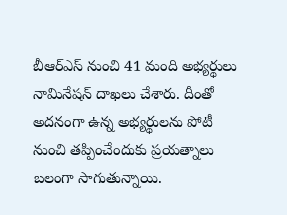బీఆర్ఎస్ నుంచి 41 మంది అభ్యర్థులు నామినేషన్ దాఖలు చేశారు. దీంతో అదనంగా ఉన్న అభ్యర్థులను పోటీ నుంచి తప్పించేందుకు ప్రయత్నాలు బలంగా సాగుతున్నాయి.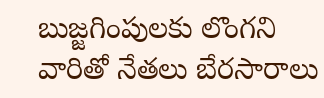బుజ్జగింపులకు లొంగని వారితో నేతలు బేరసారాలు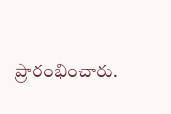ప్రారంభించారు.